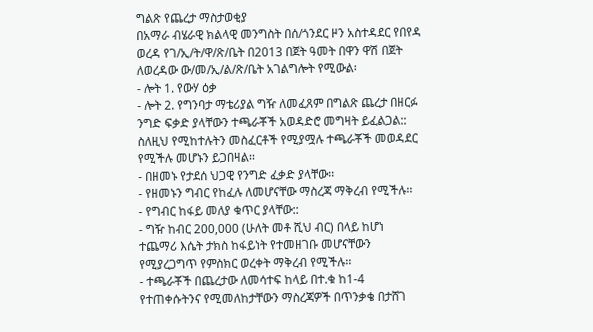ግልጽ የጨረታ ማስታወቂያ
በአማራ ብሄራዊ ክልላዊ መንግስት በሰ/ጎንደር ዞን አስተዳደር የበየዳ ወረዳ የገ/ኢ/ት/ዋ/ጽ/ቤት በ2013 በጀት ዓመት በዋን ዋሽ በጀት ለወረዳው ው/መ/ኢ/ል/ጽ/ቤት አገልግሎት የሚውል፡
- ሎት 1. የውሃ ዕቃ
- ሎት 2. የግንባታ ማቴሪያል ግዥ ለመፈጸም በግልጽ ጨረታ በዘርፉ ንግድ ፍቃድ ያላቸውን ተጫራቾች አወዳድሮ መግዛት ይፈልጋል::
ስለዚህ የሚከተሉትን መስፈርቶች የሚያሟሉ ተጫራቾች መወዳደር የሚችሉ መሆኑን ይጋበዛል፡፡
- በዘመኑ የታደሰ ህጋዊ የንግድ ፈቃድ ያላቸው፡፡
- የዘመኑን ግብር የከፈሉ ለመሆናቸው ማስረጃ ማቅረብ የሚችሉ፡፡
- የግብር ከፋይ መለያ ቁጥር ያላቸው::
- ግዥ ከብር 200,000 (ሁለት መቶ ሺህ ብር) በላይ ከሆነ ተጨማሪ እሴት ታክስ ከፋይነት የተመዘገቡ መሆናቸውን የሚያረጋግጥ የምስክር ወረቀት ማቅረብ የሚችሉ፡፡
- ተጫራቾች በጨረታው ለመሳተፍ ከላይ በተ.ቁ ከ1-4 የተጠቀሱትንና የሚመለከታቸውን ማስረጃዎች በጥንቃቄ በታሸገ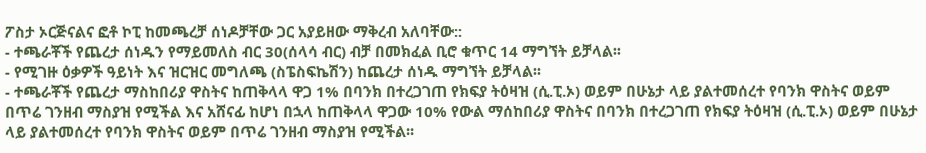ፖስታ ኦርጅናልና ፎቶ ኮፒ ከመጫረቻ ሰነዶቻቸው ጋር አያይዘው ማቅረብ አለባቸው::
- ተጫራቾች የጨረታ ሰነዱን የማይመለስ ብር 30(ሰላሳ ብር) ብቻ በመክፈል ቢሮ ቁጥር 14 ማግኘት ይቻላል፡፡
- የሚገዙ ዕቃዎች ዓይነት እና ዝርዝር መግለጫ (ስፔስፍኬሽን) ከጨረታ ሰነዱ ማግኘት ይቻላል፡፡
- ተጫራቾች የጨረታ ማስከበሪያ ዋስትና ከጠቅላላ ዋጋ 1% በባንክ በተረጋገጠ የክፍያ ትዕዛዝ (ሲ.ፒ.ኦ) ወይም በሁኔታ ላይ ያልተመሰረተ የባንክ ዋስትና ወይም በጥሬ ገንዘብ ማስያዝ የሚችል እና አሸናፊ ከሆነ በኋላ ከጠቅላላ ዋጋው 10% የውል ማሰከበሪያ ዋስትና በባንክ በተረጋገጠ የክፍያ ትዕዛዝ (ሲ.ፒ.ኦ) ወይም በሁኔታ ላይ ያልተመሰረተ የባንክ ዋስትና ወይም በጥሬ ገንዘብ ማስያዝ የሚችል፡፡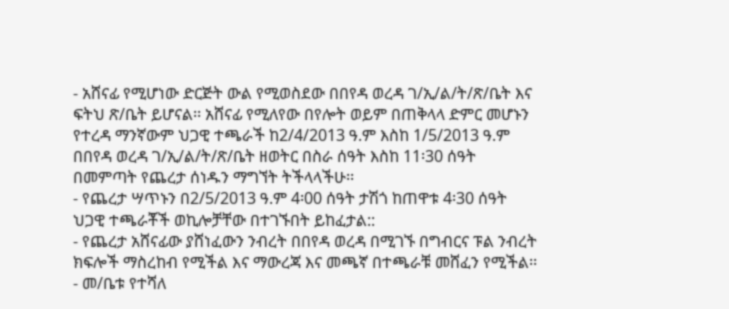- አሸናፊ የሚሆነው ድርጅት ውል የሚወስደው በበየዳ ወረዳ ገ/ኢ/ል/ት/ጽ/ቤት እና ፍትህ ጽ/ቤት ይሆናል፡፡ አሸናፊ የሚለየው በየሎት ወይም በጠቅላላ ድምር መሆኑን የተረዳ ማንኛውም ህጋዊ ተጫራች ከ2/4/2013 ዓ.ም እስከ 1/5/2013 ዓ.ም በበየዳ ወረዳ ገ/ኢ/ል/ት/ጽ/ቤት ዘወትር በስራ ሰዓት እስከ 11፡30 ሰዓት በመምጣት የጨረታ ሰነዱን ማግኘት ትችላላችሁ፡፡
- የጨረታ ሣጥኑን በ2/5/2013 ዓ.ም 4፡00 ሰዓት ታሽጎ ከጠዋቱ 4፡30 ሰዓት ህጋዊ ተጫራቾች ወኪሎቻቸው በተገኙበት ይከፈታል::
- የጨረታ አሸናፊው ያሸነፈውን ንብረት በበየዳ ወረዳ በሚገኙ በግብርና ፑል ንብረት ክፍሎች ማስረከብ የሚችል እና ማውረጃ እና መጫኛ በተጫራቹ መሸፈን የሚችል፡፡
- መ/ቤቱ የተሻለ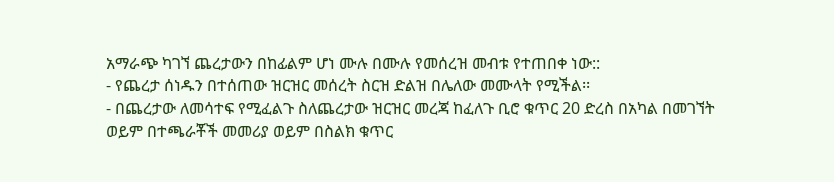አማራጭ ካገኘ ጨረታውን በከፊልም ሆነ ሙሉ በሙሉ የመሰረዝ መብቱ የተጠበቀ ነው::
- የጨረታ ሰነዱን በተሰጠው ዝርዝር መሰረት ስርዝ ድልዝ በሌለው መሙላት የሚችል፡፡
- በጨረታው ለመሳተፍ የሚፈልጉ ስለጨረታው ዝርዝር መረጃ ከፈለጉ ቢሮ ቁጥር 20 ድረስ በአካል በመገኘት ወይም በተጫራቾች መመሪያ ወይም በስልክ ቁጥር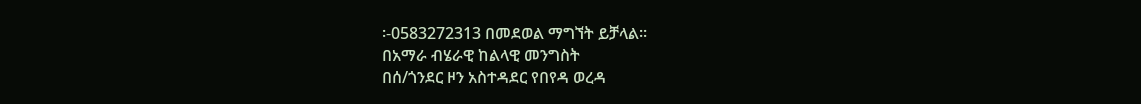፡-0583272313 በመደወል ማግኘት ይቻላል፡፡
በአማራ ብሄራዊ ከልላዊ መንግስት
በሰ/ጎንደር ዞን አስተዳደር የበየዳ ወረዳ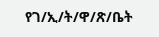የገ/ኢ/ት/ዋ/ጽ/ቤት